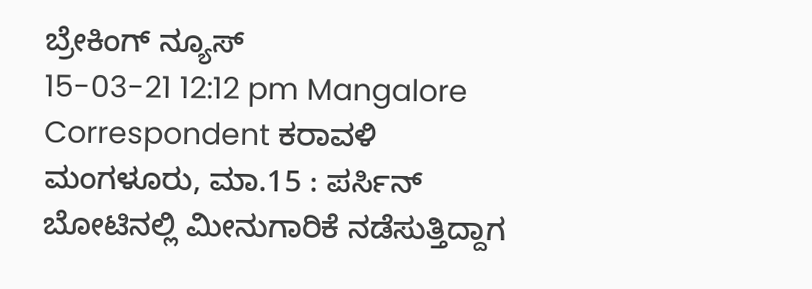ಬ್ರೇಕಿಂಗ್ ನ್ಯೂಸ್
15-03-21 12:12 pm Mangalore Correspondent ಕರಾವಳಿ
ಮಂಗಳೂರು, ಮಾ.15 : ಪರ್ಸಿನ್ ಬೋಟಿನಲ್ಲಿ ಮೀನುಗಾರಿಕೆ ನಡೆಸುತ್ತಿದ್ದಾಗ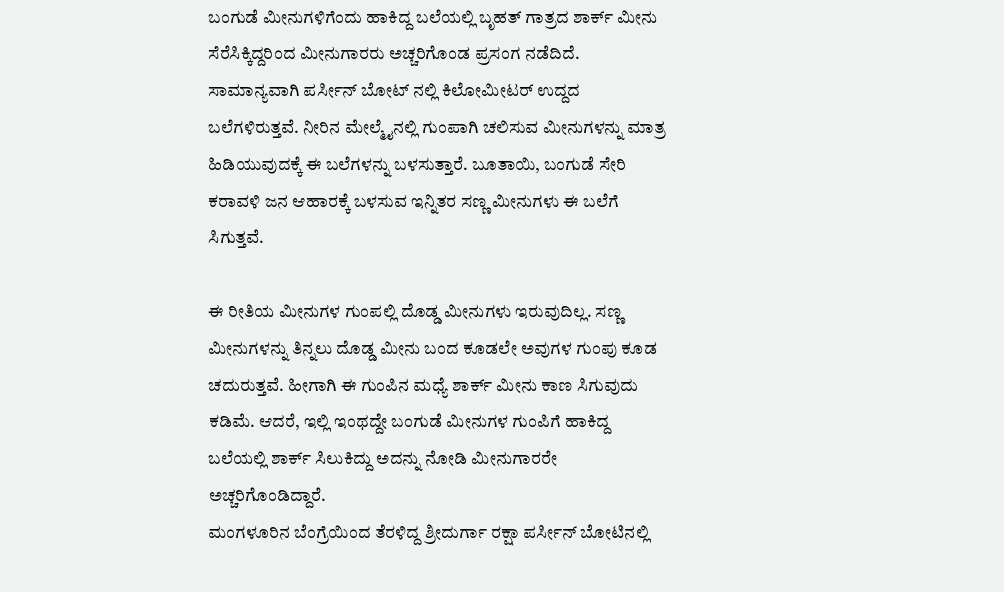ಬಂಗುಡೆ ಮೀನುಗಳಿಗೆಂದು ಹಾಕಿದ್ದ ಬಲೆಯಲ್ಲಿ ಬೃಹತ್ ಗಾತ್ರದ ಶಾರ್ಕ್ ಮೀನು ಸೆರೆಸಿಕ್ಕಿದ್ದರಿಂದ ಮೀನುಗಾರರು ಅಚ್ಚರಿಗೊಂಡ ಪ್ರಸಂಗ ನಡೆದಿದೆ.
ಸಾಮಾನ್ಯವಾಗಿ ಪರ್ಸೀನ್ ಬೋಟ್ ನಲ್ಲಿ ಕಿಲೋಮೀಟರ್ ಉದ್ದದ ಬಲೆಗಳಿರುತ್ತವೆ. ನೀರಿನ ಮೇಲ್ಮೈನಲ್ಲಿ ಗುಂಪಾಗಿ ಚಲಿಸುವ ಮೀನುಗಳನ್ನು ಮಾತ್ರ ಹಿಡಿಯುವುದಕ್ಕೆ ಈ ಬಲೆಗಳನ್ನು ಬಳಸುತ್ತಾರೆ. ಬೂತಾಯಿ, ಬಂಗುಡೆ ಸೇರಿ ಕರಾವಳಿ ಜನ ಆಹಾರಕ್ಕೆ ಬಳಸುವ ಇನ್ನಿತರ ಸಣ್ಣ ಮೀನುಗಳು ಈ ಬಲೆಗೆ ಸಿಗುತ್ತವೆ.

ಈ ರೀತಿಯ ಮೀನುಗಳ ಗುಂಪಲ್ಲಿ ದೊಡ್ಡ ಮೀನುಗಳು ಇರುವುದಿಲ್ಲ. ಸಣ್ಣ ಮೀನುಗಳನ್ನು ತಿನ್ನಲು ದೊಡ್ಡ ಮೀನು ಬಂದ ಕೂಡಲೇ ಅವುಗಳ ಗುಂಪು ಕೂಡ ಚದುರುತ್ತವೆ. ಹೀಗಾಗಿ ಈ ಗುಂಪಿನ ಮಧ್ಯೆ ಶಾರ್ಕ್ ಮೀನು ಕಾಣ ಸಿಗುವುದು ಕಡಿಮೆ. ಆದರೆ, ಇಲ್ಲಿ ಇಂಥದ್ದೇ ಬಂಗುಡೆ ಮೀನುಗಳ ಗುಂಪಿಗೆ ಹಾಕಿದ್ದ ಬಲೆಯಲ್ಲಿ ಶಾರ್ಕ್ ಸಿಲುಕಿದ್ದು ಅದನ್ನು ನೋಡಿ ಮೀನುಗಾರರೇ ಅಚ್ಚರಿಗೊಂಡಿದ್ದಾರೆ.
ಮಂಗಳೂರಿನ ಬೆಂಗ್ರೆಯಿಂದ ತೆರಳಿದ್ದ ಶ್ರೀದುರ್ಗಾ ರಕ್ಷಾ ಪರ್ಸೀನ್ ಬೋಟಿನಲ್ಲಿ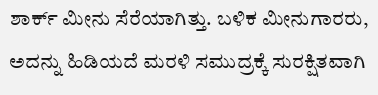ಶಾರ್ಕ್ ಮೀನು ಸೆರೆಯಾಗಿತ್ತು. ಬಳಿಕ ಮೀನುಗಾರರು, ಅದನ್ನು ಹಿಡಿಯದೆ ಮರಳಿ ಸಮುದ್ರಕ್ಕೆ ಸುರಕ್ಷಿತವಾಗಿ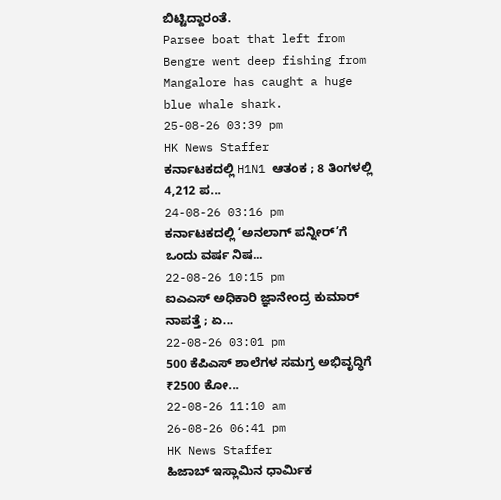ಬಿಟ್ಟಿದ್ದಾರಂತೆ.
Parsee boat that left from Bengre went deep fishing from Mangalore has caught a huge blue whale shark.
25-08-26 03:39 pm
HK News Staffer
ಕರ್ನಾಟಕದಲ್ಲಿ H1N1 ಆತಂಕ ; 8 ತಿಂಗಳಲ್ಲಿ 4,212 ಪ...
24-08-26 03:16 pm
ಕರ್ನಾಟಕದಲ್ಲಿ ‘ಅನಲಾಗ್ ಪನ್ನೀರ್’ಗೆ ಒಂದು ವರ್ಷ ನಿಷ...
22-08-26 10:15 pm
ಐಎಎಸ್ ಅಧಿಕಾರಿ ಜ್ಞಾನೇಂದ್ರ ಕುಮಾರ್ ನಾಪತ್ತೆ ; ಏ...
22-08-26 03:01 pm
500 ಕೆಪಿಎಸ್ ಶಾಲೆಗಳ ಸಮಗ್ರ ಅಭಿವೃದ್ಧಿಗೆ ₹2500 ಕೋ...
22-08-26 11:10 am
26-08-26 06:41 pm
HK News Staffer
ಹಿಜಾಬ್ ಇಸ್ಲಾಮಿನ ಧಾರ್ಮಿಕ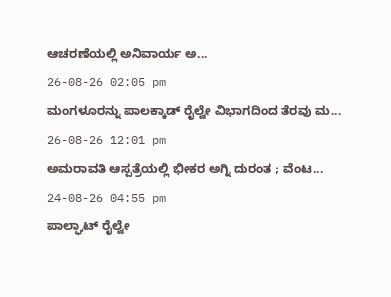ಆಚರಣೆಯಲ್ಲಿ ಅನಿವಾರ್ಯ ಅ...
26-08-26 02:05 pm
ಮಂಗಳೂರನ್ನು ಪಾಲಕ್ಕಾಡ್ ರೈಲ್ವೇ ವಿಭಾಗದಿಂದ ತೆರವು ಮ...
26-08-26 12:01 pm
ಅಮರಾವತಿ ಆಸ್ಪತ್ರೆಯಲ್ಲಿ ಭೀಕರ ಅಗ್ನಿ ದುರಂತ ; ವೆಂಟ...
24-08-26 04:55 pm
ಪಾಲ್ಘಾಟ್ ರೈಲ್ವೇ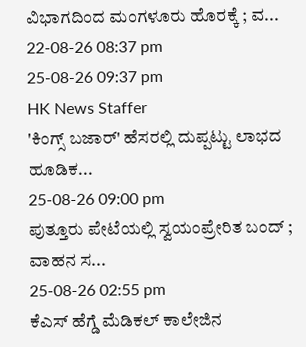ವಿಭಾಗದಿಂದ ಮಂಗಳೂರು ಹೊರಕ್ಕೆ ; ವ...
22-08-26 08:37 pm
25-08-26 09:37 pm
HK News Staffer
'ಕಿಂಗ್ಸ್ ಬಜಾರ್' ಹೆಸರಲ್ಲಿ ದುಪ್ಪಟ್ಟು ಲಾಭದ ಹೂಡಿಕ...
25-08-26 09:00 pm
ಪುತ್ತೂರು ಪೇಟೆಯಲ್ಲಿ ಸ್ವಯಂಪ್ರೇರಿತ ಬಂದ್ ; ವಾಹನ ಸ...
25-08-26 02:55 pm
ಕೆಎಸ್ ಹೆಗ್ಡೆ ಮೆಡಿಕಲ್ ಕಾಲೇಜಿನ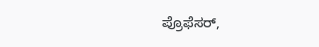ಪ್ರೊಫೆಸರ್,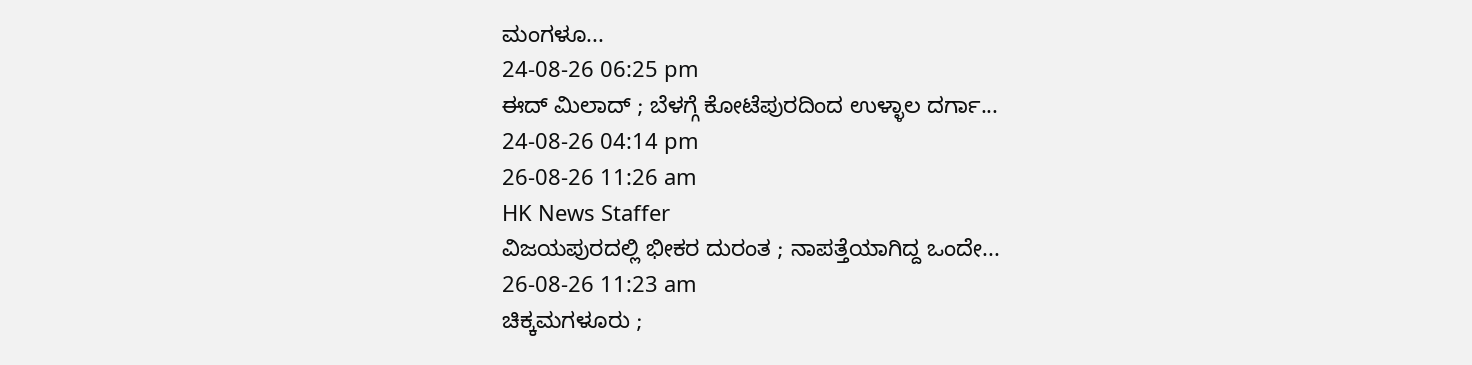ಮಂಗಳೂ...
24-08-26 06:25 pm
ಈದ್ ಮಿಲಾದ್ ; ಬೆಳಗ್ಗೆ ಕೋಟೆಪುರದಿಂದ ಉಳ್ಳಾಲ ದರ್ಗಾ...
24-08-26 04:14 pm
26-08-26 11:26 am
HK News Staffer
ವಿಜಯಪುರದಲ್ಲಿ ಭೀಕರ ದುರಂತ ; ನಾಪತ್ತೆಯಾಗಿದ್ದ ಒಂದೇ...
26-08-26 11:23 am
ಚಿಕ್ಕಮಗಳೂರು ;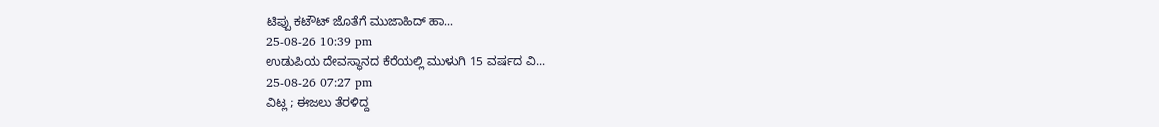ಟಿಪ್ಪು ಕಟೌಟ್ ಜೊತೆಗೆ ಮುಜಾಹಿದ್ ಹಾ...
25-08-26 10:39 pm
ಉಡುಪಿಯ ದೇವಸ್ಥಾನದ ಕೆರೆಯಲ್ಲಿ ಮುಳುಗಿ 15 ವರ್ಷದ ವಿ...
25-08-26 07:27 pm
ವಿಟ್ಲ ; ಈಜಲು ತೆರಳಿದ್ದ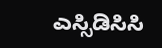ಎಸ್ಸಿಡಿಸಿಸಿ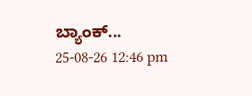ಬ್ಯಾಂಕ್...
25-08-26 12:46 pm